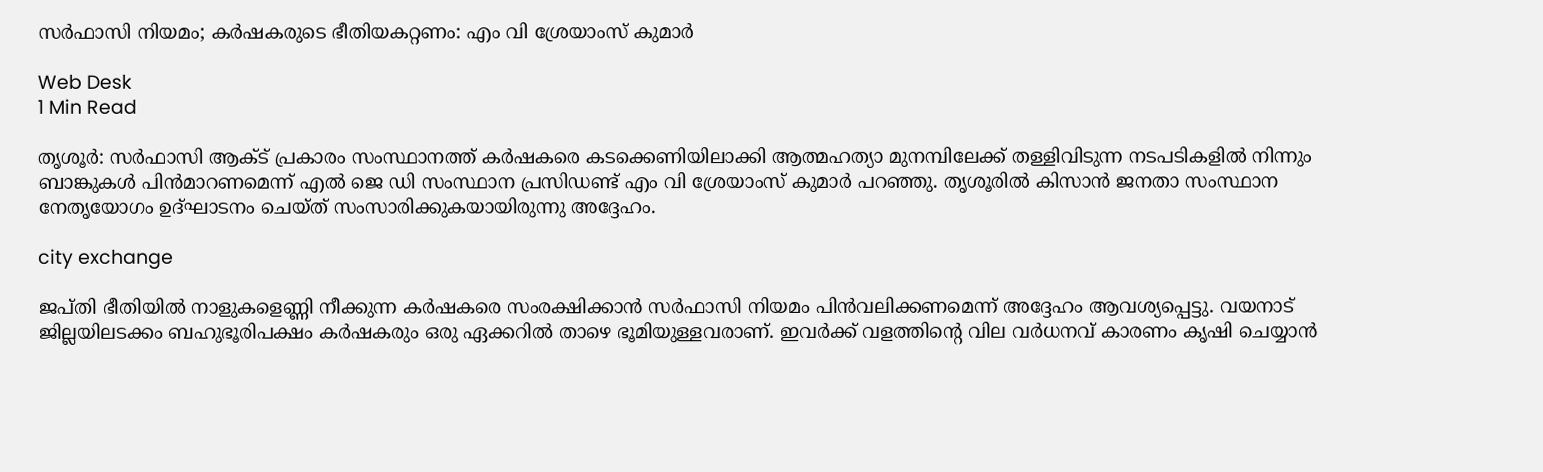സര്‍ഫാസി നിയമം; കര്‍ഷകരുടെ ഭീതിയകറ്റണം: എം വി ശ്രേയാംസ് കുമാര്‍

Web Desk
1 Min Read

തൃശൂര്‍: സര്‍ഫാസി ആക്ട് പ്രകാരം സംസ്ഥാനത്ത് കര്‍ഷകരെ കടക്കെണിയിലാക്കി ആത്മഹത്യാ മുനമ്പിലേക്ക് തള്ളിവിടുന്ന നടപടികളില്‍ നിന്നും ബാങ്കുകള്‍ പിന്‍മാറണമെന്ന് എല്‍ ജെ ഡി സംസ്ഥാന പ്രസിഡണ്ട് എം വി ശ്രേയാംസ് കുമാര്‍ പറഞ്ഞു. തൃശൂരില്‍ കിസാന്‍ ജനതാ സംസ്ഥാന നേതൃയോഗം ഉദ്ഘാടനം ചെയ്ത് സംസാരിക്കുകയായിരുന്നു അദ്ദേഹം.

city exchange

ജപ്തി ഭീതിയില്‍ നാളുകളെണ്ണി നീക്കുന്ന കര്‍ഷകരെ സംരക്ഷിക്കാന്‍ സര്‍ഫാസി നിയമം പിന്‍വലിക്കണമെന്ന് അദ്ദേഹം ആവശ്യപ്പെട്ടു. വയനാട് ജില്ലയിലടക്കം ബഹുഭൂരിപക്ഷം കര്‍ഷകരും ഒരു ഏക്കറില്‍ താഴെ ഭൂമിയുള്ളവരാണ്. ഇവര്‍ക്ക് വളത്തിന്റെ വില വര്‍ധനവ് കാരണം കൃഷി ചെയ്യാന്‍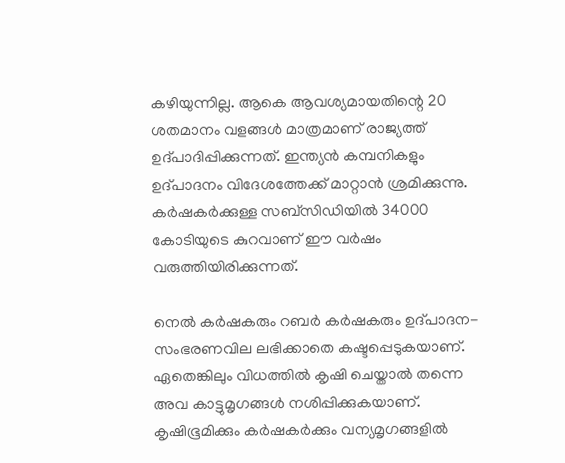കഴിയുന്നില്ല. ആകെ ആവശ്യമായതിന്റെ 20 ശതമാനം വളങ്ങള്‍ മാത്രമാണ് രാജ്യത്ത് ഉദ്പാദിപ്പിക്കുന്നത്. ഇന്ത്യന്‍ കമ്പനികളും ഉദ്പാദനം വിദേശത്തേക്ക് മാറ്റാന്‍ ശ്രമിക്കുന്നു. കര്‍ഷകര്‍ക്കുള്ള സബ്‌സിഡിയില്‍ 34000 കോടിയുടെ കുറവാണ് ഈ വര്‍ഷം വരുത്തിയിരിക്കുന്നത്.

നെല്‍ കര്‍ഷകരും റബര്‍ കര്‍ഷകരും ഉദ്പാദന- സംഭരണവില ലഭിക്കാതെ കഷ്ടപ്പെടുകയാണ്. ഏതെങ്കിലും വിധത്തില്‍ കൃഷി ചെയ്താല്‍ തന്നെ അവ കാട്ടുമൃഗങ്ങള്‍ നശിപ്പിക്കുകയാണ്. കൃഷിഭൂമിക്കും കര്‍ഷകര്‍ക്കും വന്യമൃഗങ്ങളില്‍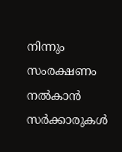നിന്നും സംരക്ഷണം നല്‍കാന്‍ സര്‍ക്കാരുകള്‍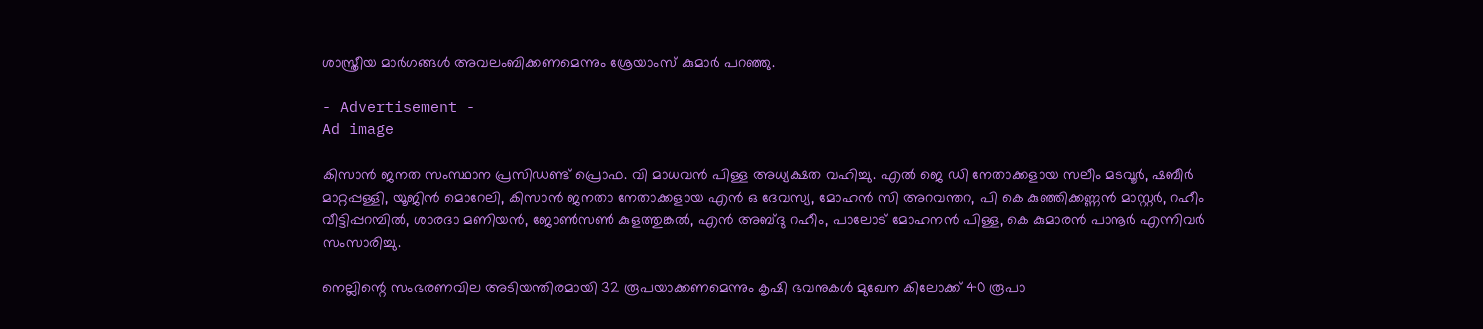ശാസ്ത്രീയ മാര്‍ഗങ്ങള്‍ അവലംബിക്കണമെന്നും ശ്രേയാംസ് കുമാര്‍ പറഞ്ഞു.

- Advertisement -
Ad image

കിസാന്‍ ജനത സംസ്ഥാന പ്രസിഡണ്ട് പ്രൊഫ. വി മാധവന്‍ പിള്ള അധ്യക്ഷത വഹിച്ചു. എല്‍ ജെ ഡി നേതാക്കളായ സലീം മടവൂര്‍, ഷബീര്‍ മാറ്റപ്പള്ളി, യൂജിന്‍ മൊറേലി, കിസാന്‍ ജനതാ നേതാക്കളായ എന്‍ ഒ ദേവസ്യ, മോഹന്‍ സി അറവന്തറ, പി കെ കുഞ്ഞിക്കണ്ണന്‍ മാസ്റ്റര്‍, റഹീം വീട്ടിപ്പറമ്പില്‍, ശാരദാ മണിയന്‍, ജോണ്‍സണ്‍ കുളത്തുങ്കല്‍, എന്‍ അബ്ദു റഹീം, പാലോട് മോഹനന്‍ പിള്ള, കെ കുമാരന്‍ പാനൂര്‍ എന്നിവര്‍ സംസാരിച്ചു.

നെല്ലിന്റെ സംഭരണവില അടിയന്തിരമായി 32 രൂപയാക്കണമെന്നും കൃഷി ഭവനുകള്‍ മുഖേന കിലോക്ക് 40 രൂപാ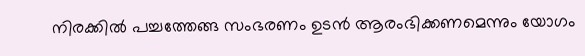നിരക്കില്‍ പച്ചത്തേങ്ങ സംഭരണം ഉടന്‍ ആരംഭിക്കണമെന്നും യോഗം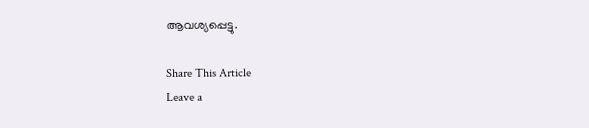ആവശ്യപ്പെട്ടു.

Share This Article
Leave a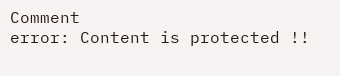Comment
error: Content is protected !!